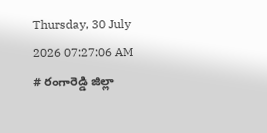Thursday, 30 July 2026 07:27:06 AM
# రంగారెడ్డి జిల్లా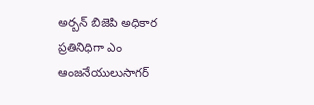అర్బన్ బిజెపి అధికార ప్రతినిధిగా ఎం ఆంజనేయులుసాగర్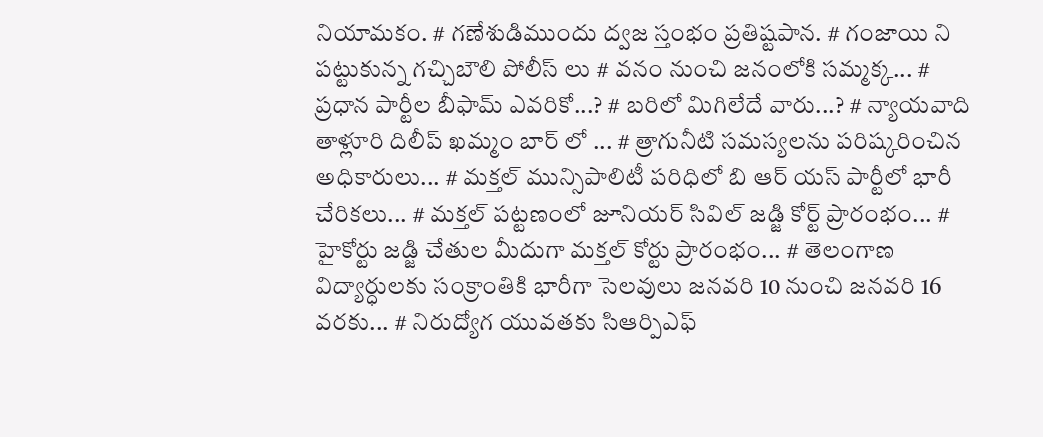నియామకం. # గణేశుడిముందు ద్వజ స్తంభం ప్రతిష్టపాన. # గంజాయి ని పట్టుకున్న గచ్చిబౌలి పోలీస్ లు # వనం నుంచి జనంలోకి సమ్మక్క... # ప్రధాన పార్టీల బీఫామ్ ఎవరికో...? # బరిలో మిగిలేదే వారు...? # న్యాయవాది తాళ్లూరి దిలీప్ ఖమ్మం బార్ లో ... # త్రాగునీటి సమస్యలను పరిష్కరించిన అధికారులు... # మక్తల్ మున్సిపాలిటీ పరిధిలో బి ఆర్ యస్ పార్టీలో భారీ చేరికలు... # మక్తల్ పట్టణంలో జూనియర్ సివిల్ జడ్జి కోర్ట్ ప్రారంభం... # హైకోర్టు జడ్జి చేతుల మీదుగా మక్తల్ కోర్టు ప్రారంభం... # తెలంగాణ విద్యార్ధులకు సంక్రాంతికి భారీగా సెలవులు జనవరి 10 నుంచి జనవరి 16 వరకు... # నిరుద్యోగ యువతకు సిఆర్పిఎఫ్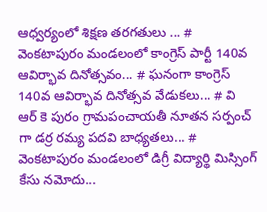ఆధ్వర్యంలో శిక్షణ తరగతులు ... # వెంకటాపురం మండలంలో కాంగ్రెస్ పార్టీ 140వ ఆవిర్భావ దినోత్సవం... # ఘనంగా కాంగ్రెస్ 140వ ఆవిర్భావ దినోత్సవ వేడుకలు... # వి ఆర్ కె పురం గ్రామపంచాయతీ నూతన సర్పంచ్ గా డర్ర రమ్య పదవి బాధ్యతలు... # వెంకటాపురం మండలంలో డిగ్రీ విద్యార్థి మిస్సింగ్ కేసు నమోదు...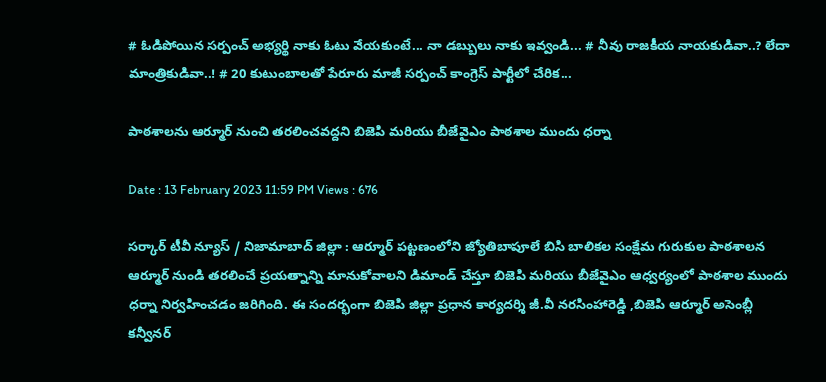# ఓడిపోయిన సర్పంచ్ అభ్యర్థి నాకు ఓటు వేయకుంటే... నా డబ్బులు నాకు ఇవ్వండి... # నీవు రాజకీయ నాయకుడివా..? లేదా మాంత్రికుడివా..! # 20 కుటుంబాలతో పేరూరు మాజీ సర్పంచ్ కాంగ్రెస్ పార్టీలో చేరిక...

పాఠశాలను ఆర్మూర్ నుంచి తరలించవద్దని బిజెపి మరియు బీజేవైఎం పాఠశాల ముందు ధర్నా

Date : 13 February 2023 11:59 PM Views : 676

సర్కార్ టీవీ న్యూస్ / నిజామాబాద్ జిల్లా : ఆర్మూర్ పట్టణంలోని జ్యోతిబాపూలే బిసి బాలికల సంక్షేమ గురుకుల పాఠశాలన ఆర్మూర్ నుండి తరలించే ప్రయత్నాన్ని మానుకోవాలని డిమాండ్ చేస్తూ బిజెపి మరియు బీజేవైఎం ఆధ్వర్యంలో పాఠశాల ముందు ధర్నా నిర్వహించడం జరిగింది. ఈ సందర్భంగా బిజెపి జిల్లా ప్రధాన కార్యదర్శి జీ.వీ నరసింహారెడ్డి ,బిజెపి ఆర్మూర్ అసెంబ్లీ కన్వీనర్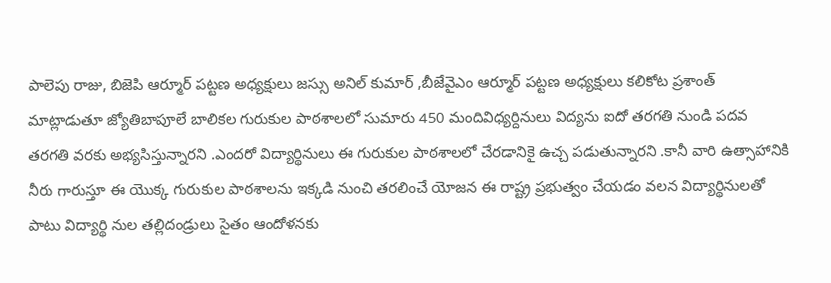పాలెపు రాజు, బిజెపి ఆర్మూర్ పట్టణ అధ్యక్షులు జస్సు అనిల్ కుమార్ ,బీజేవైఎం ఆర్మూర్ పట్టణ అధ్యక్షులు కలికోట ప్రశాంత్ మాట్లాడుతూ జ్యోతిబాపూలే బాలికల గురుకుల పాఠశాలలో సుమారు 450 మందివిధ్యర్దినులు విద్యను ఐదో తరగతి నుండి పదవ తరగతి వరకు అభ్యసిస్తున్నారని .ఎందరో విద్యార్థినులు ఈ గురుకుల పాఠశాలలో చేరడానికై ఉచ్చ పడుతున్నారని .కానీ వారి ఉత్సాహానికి నీరు గారుస్తూ ఈ యొక్క గురుకుల పాఠశాలను ఇక్కడి నుంచి తరలించే యోజన ఈ రాష్ట్ర ప్రభుత్వం చేయడం వలన విద్యార్థినులతో పాటు విద్యార్థి నుల తల్లిదండ్రులు సైతం ఆందోళనకు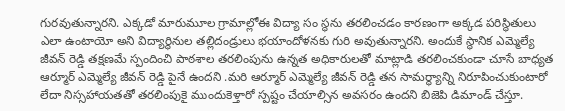గురవుతున్నారని. ఎక్కడో మారుమూల గ్రామాల్లోఈ విద్యా సం స్థను తరలించడం కారణంగా అక్కడ పరిస్థితులు ఎలా ఉంటాయో అని విద్యార్థినుల తల్లిదండ్రులు భయాందోళనకు గురి అవుతున్నారని. అందుకే స్థానిక ఎమ్మెల్యే జీవన్ రెడ్డి తక్షణమే స్పందించి పాఠశాల తరలింపును ఉన్నత అధికారులతో మాట్లాడి తరలించకుండా చూసే బాధ్యత ఆర్మూర్ ఎమ్మెల్యే జీవన్ రెడ్డి పైనే ఉందని .మరి ఆర్మూర్ ఎమ్మెల్యే జీవన్ రెడ్డి తన సామర్థ్యాన్ని నిరూపించుకుంటారో లేదా నిస్సహాయతతో తరలింపుకై ముందుకెళ్తారో స్పష్టం చేయాల్సిన అవసరం ఉందని బిజెపి డిమాండ్ చేస్తూ.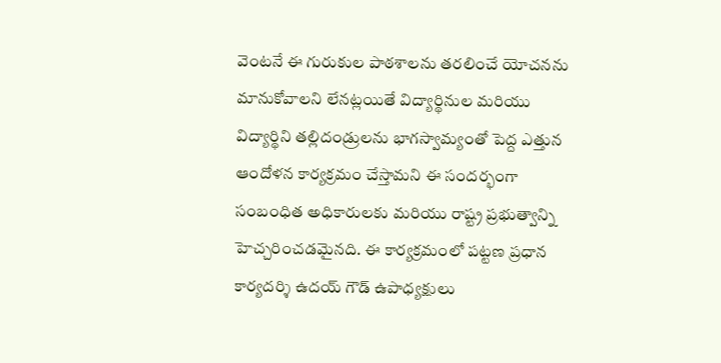వెంటనే ఈ గురుకుల పాఠశాలను తరలించే యోచనను మానుకోవాలని లేనట్లయితే విద్యార్థినుల మరియు విద్యార్థిని తల్లిదండ్రులను భాగస్వామ్యంతో పెద్ద ఎత్తున ఆందోళన కార్యక్రమం చేస్తామని ఈ సందర్భంగా సంబంధిత అధికారులకు మరియు రాష్ట్ర ప్రభుత్వాన్ని హెచ్చరించడమైనది. ఈ కార్యక్రమంలో పట్టణ ప్రధాన కార్యదర్శి ఉదయ్ గౌడ్ ఉపాధ్యక్షులు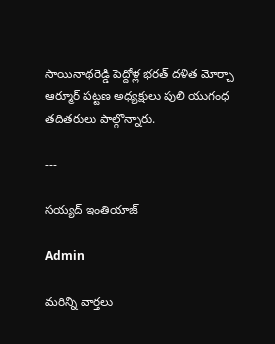సాయినాథరెడ్డి పెద్దోళ్ల భరత్ దళిత మోర్చా ఆర్మూర్ పట్టణ అధ్యక్షులు పులి యుగంధ తదితరులు పాల్గొన్నారు.

---

సయ్యద్ ఇంతియాజ్

Admin

మరిన్ని వార్తలు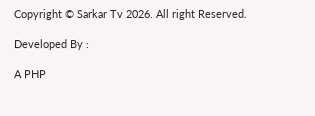Copyright © Sarkar Tv 2026. All right Reserved.

Developed By :

A PHP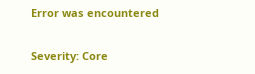Error was encountered

Severity: Core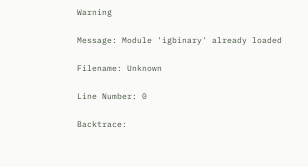Warning

Message: Module 'igbinary' already loaded

Filename: Unknown

Line Number: 0

Backtrace: